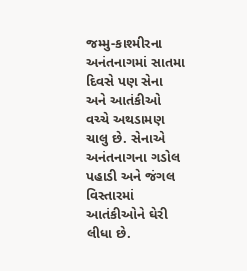જમ્મુ-કાશ્મીરના અનંતનાગમાં સાતમા દિવસે પણ સેના અને આતંકીઓ વચ્ચે અથડામણ ચાલુ છે. સેનાએ અનંતનાગના ગડોલ પહાડી અને જંગલ વિસ્તારમાં આતંકીઓને ઘેરી લીધા છે.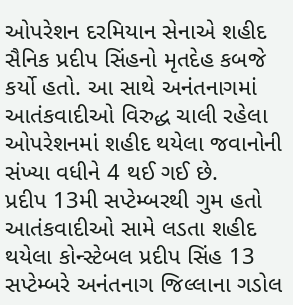ઓપરેશન દરમિયાન સેનાએ શહીદ સૈનિક પ્રદીપ સિંહનો મૃતદેહ કબજે કર્યો હતો. આ સાથે અનંતનાગમાં આતંકવાદીઓ વિરુદ્ધ ચાલી રહેલા ઓપરેશનમાં શહીદ થયેલા જવાનોની સંખ્યા વધીને 4 થઈ ગઈ છે.
પ્રદીપ 13મી સપ્ટેમ્બરથી ગુમ હતો
આતંકવાદીઓ સામે લડતા શહીદ થયેલા કોન્સ્ટેબલ પ્રદીપ સિંહ 13 સપ્ટેમ્બરે અનંતનાગ જિલ્લાના ગડોલ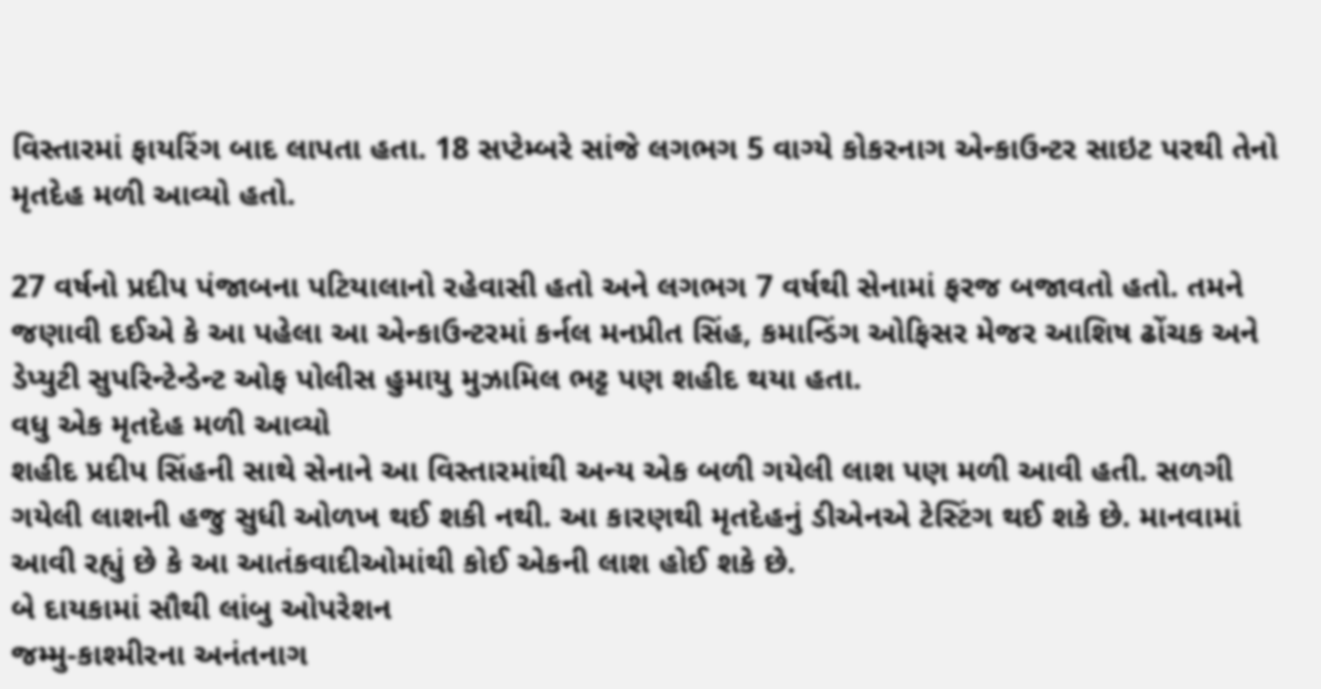વિસ્તારમાં ફાયરિંગ બાદ લાપતા હતા. 18 સપ્ટેમ્બરે સાંજે લગભગ 5 વાગ્યે કોકરનાગ એન્કાઉન્ટર સાઇટ પરથી તેનો મૃતદેહ મળી આવ્યો હતો.

27 વર્ષનો પ્રદીપ પંજાબના પટિયાલાનો રહેવાસી હતો અને લગભગ 7 વર્ષથી સેનામાં ફરજ બજાવતો હતો. તમને જણાવી દઈએ કે આ પહેલા આ એન્કાઉન્ટરમાં કર્નલ મનપ્રીત સિંહ, કમાન્ડિંગ ઓફિસર મેજર આશિષ ઢોંચક અને ડેપ્યુટી સુપરિન્ટેન્ડેન્ટ ઓફ પોલીસ હુમાયુ મુઝામિલ ભટ્ટ પણ શહીદ થયા હતા.
વધુ એક મૃતદેહ મળી આવ્યો
શહીદ પ્રદીપ સિંહની સાથે સેનાને આ વિસ્તારમાંથી અન્ય એક બળી ગયેલી લાશ પણ મળી આવી હતી. સળગી ગયેલી લાશની હજુ સુધી ઓળખ થઈ શકી નથી. આ કારણથી મૃતદેહનું ડીએનએ ટેસ્ટિંગ થઈ શકે છે. માનવામાં આવી રહ્યું છે કે આ આતંકવાદીઓમાંથી કોઈ એકની લાશ હોઈ શકે છે.
બે દાયકામાં સૌથી લાંબુ ઓપરેશન
જમ્મુ-કાશ્મીરના અનંતનાગ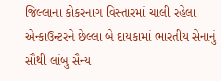જિલ્લાના કોકરનાગ વિસ્તારમાં ચાલી રહેલા એન્કાઉન્ટરને છેલ્લા બે દાયકામાં ભારતીય સેનાનું સૌથી લાંબુ સૈન્ય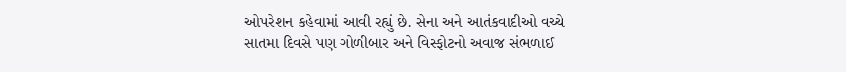ઓપરેશન કહેવામાં આવી રહ્યું છે. સેના અને આતંકવાદીઓ વચ્ચે સાતમા દિવસે પણ ગોળીબાર અને વિસ્ફોટનો અવાજ સંભળાઈ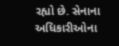રહ્યો છે. સેનાના અધિકારીઓના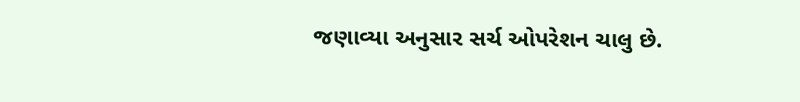જણાવ્યા અનુસાર સર્ચ ઓપરેશન ચાલુ છે.